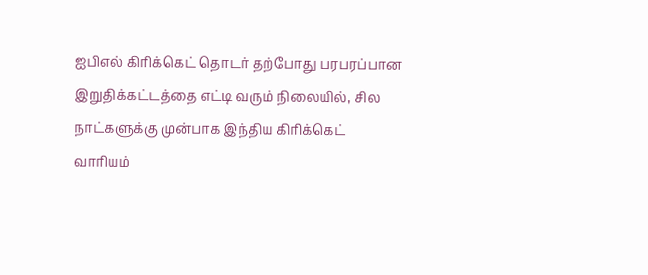ஐபிஎல் கிரிக்கெட் தொடர் தற்போது பரபரப்பான இறுதிக்கட்டத்தை எட்டி வரும் நிலையில், சில நாட்களுக்கு முன்பாக இந்திய கிரிக்கெட் வாரியம்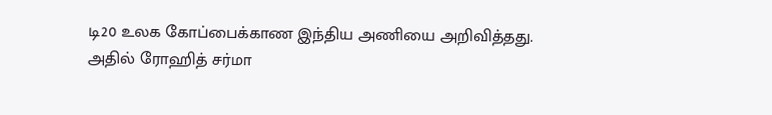டி20 உலக கோப்பைக்காண இந்திய அணியை அறிவித்தது.
அதில் ரோஹித் சர்மா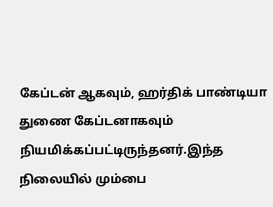கேப்டன் ஆகவும், ஹர்திக் பாண்டியா துணை கேப்டனாகவும் நியமிக்கப்பட்டிருந்தனர்.இந்த நிலையில் மும்பை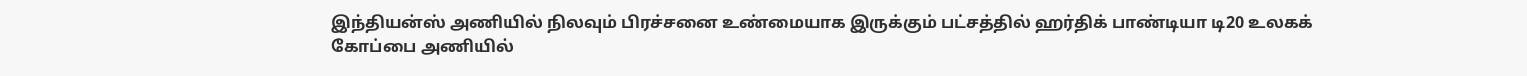இந்தியன்ஸ் அணியில் நிலவும் பிரச்சனை உண்மையாக இருக்கும் பட்சத்தில் ஹர்திக் பாண்டியா டி20 உலகக் கோப்பை அணியில்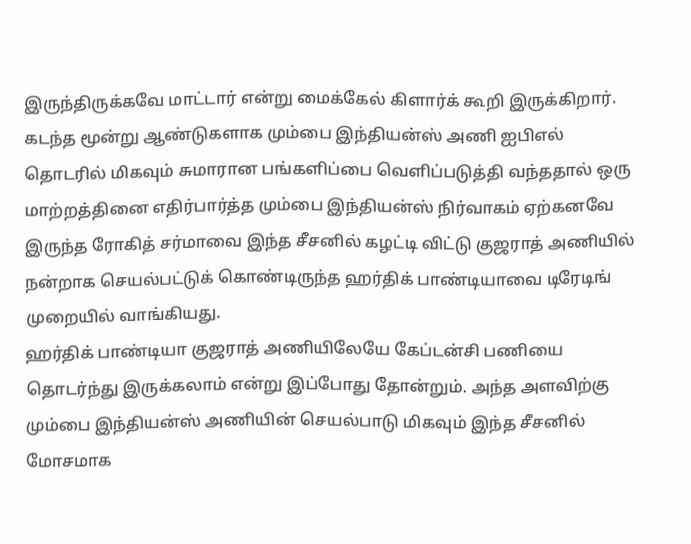இருந்திருக்கவே மாட்டார் என்று மைக்கேல் கிளார்க் கூறி இருக்கிறார்.
கடந்த மூன்று ஆண்டுகளாக மும்பை இந்தியன்ஸ் அணி ஐபிஎல் தொடரில் மிகவும் சுமாரான பங்களிப்பை வெளிப்படுத்தி வந்ததால் ஒரு மாற்றத்தினை எதிர்பார்த்த மும்பை இந்தியன்ஸ் நிர்வாகம் ஏற்கனவே இருந்த ரோகித் சர்மாவை இந்த சீசனில் கழட்டி விட்டு குஜராத் அணியில் நன்றாக செயல்பட்டுக் கொண்டிருந்த ஹர்திக் பாண்டியாவை டிரேடிங் முறையில் வாங்கியது.
ஹர்திக் பாண்டியா குஜராத் அணியிலேயே கேப்டன்சி பணியை தொடர்ந்து இருக்கலாம் என்று இப்போது தோன்றும். அந்த அளவிற்கு மும்பை இந்தியன்ஸ் அணியின் செயல்பாடு மிகவும் இந்த சீசனில் மோசமாக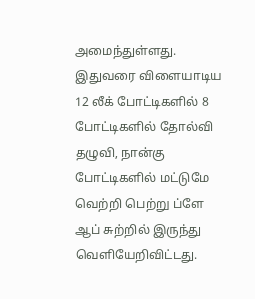அமைந்துள்ளது. இதுவரை விளையாடிய 12 லீக் போட்டிகளில் 8 போட்டிகளில் தோல்வி தழுவி, நான்கு போட்டிகளில் மட்டுமே வெற்றி பெற்று ப்ளே ஆப் சுற்றில் இருந்து வெளியேறிவிட்டது.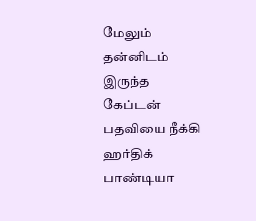மேலும் தன்னிடம் இருந்த கேப்டன் பதவியை நீக்கி ஹர்திக் பாண்டியா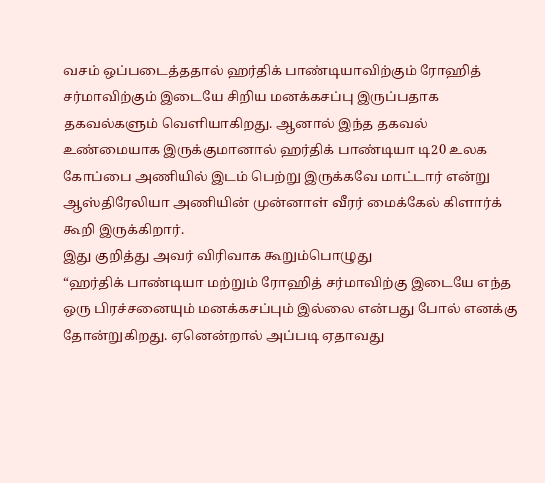வசம் ஒப்படைத்ததால் ஹர்திக் பாண்டியாவிற்கும் ரோஹித் சர்மாவிற்கும் இடையே சிறிய மனக்கசப்பு இருப்பதாக தகவல்களும் வெளியாகிறது. ஆனால் இந்த தகவல் உண்மையாக இருக்குமானால் ஹர்திக் பாண்டியா டி20 உலக கோப்பை அணியில் இடம் பெற்று இருக்கவே மாட்டார் என்று ஆஸ்திரேலியா அணியின் முன்னாள் வீரர் மைக்கேல் கிளார்க் கூறி இருக்கிறார்.
இது குறித்து அவர் விரிவாக கூறும்பொழுது
“ஹர்திக் பாண்டியா மற்றும் ரோஹித் சர்மாவிற்கு இடையே எந்த ஒரு பிரச்சனையும் மனக்கசப்பும் இல்லை என்பது போல் எனக்கு தோன்றுகிறது. ஏனென்றால் அப்படி ஏதாவது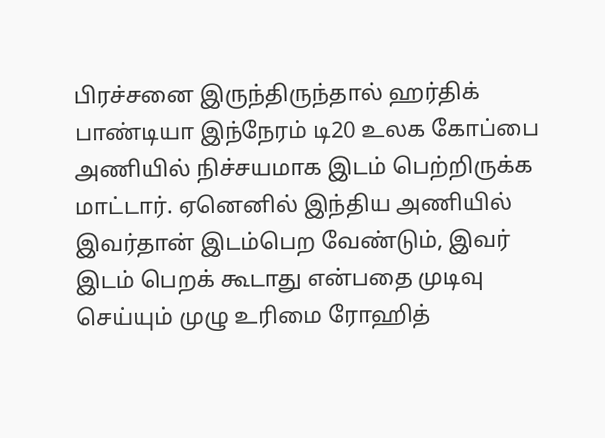பிரச்சனை இருந்திருந்தால் ஹர்திக் பாண்டியா இந்நேரம் டி20 உலக கோப்பை அணியில் நிச்சயமாக இடம் பெற்றிருக்க மாட்டார். ஏனெனில் இந்திய அணியில் இவர்தான் இடம்பெற வேண்டும், இவர் இடம் பெறக் கூடாது என்பதை முடிவு செய்யும் முழு உரிமை ரோஹித்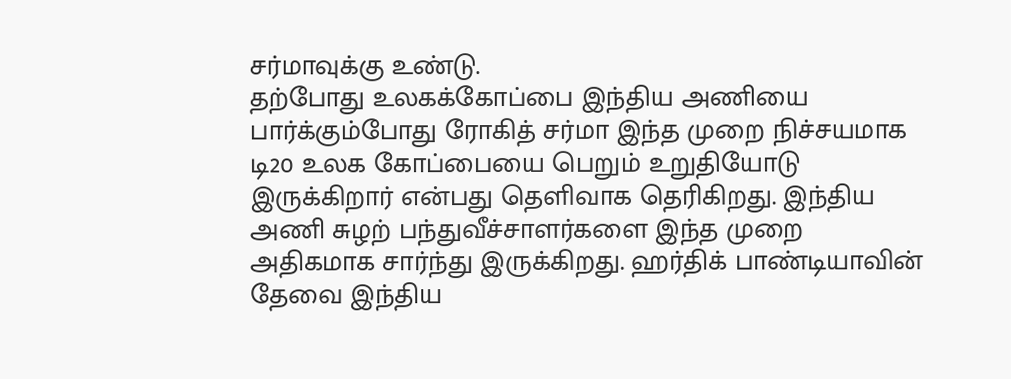சர்மாவுக்கு உண்டு.
தற்போது உலகக்கோப்பை இந்திய அணியை பார்க்கும்போது ரோகித் சர்மா இந்த முறை நிச்சயமாக டி20 உலக கோப்பையை பெறும் உறுதியோடு இருக்கிறார் என்பது தெளிவாக தெரிகிறது. இந்திய அணி சுழற் பந்துவீச்சாளர்களை இந்த முறை அதிகமாக சார்ந்து இருக்கிறது. ஹர்திக் பாண்டியாவின் தேவை இந்திய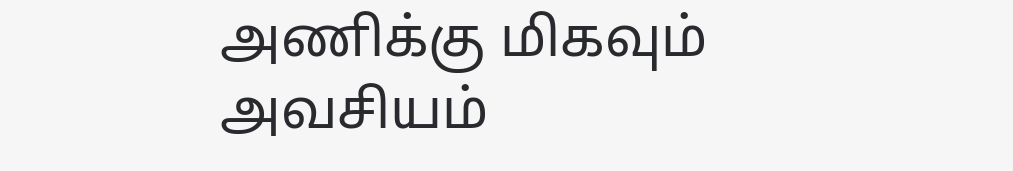அணிக்கு மிகவும் அவசியம்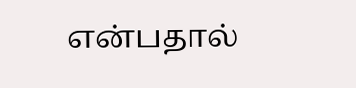என்பதால்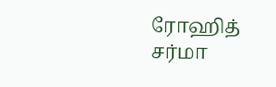ரோஹித் சர்மா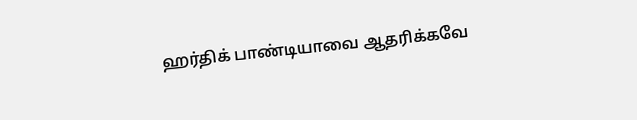ஹர்திக் பாண்டியாவை ஆதரிக்கவே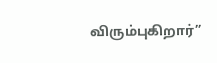விரும்புகிறார்”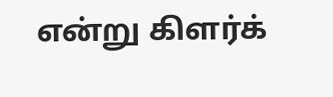என்று கிளர்க்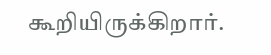கூறியிருக்கிறார்.